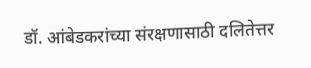डॉ. आंबेडकरांच्या संरक्षणासाठी दलितेत्तर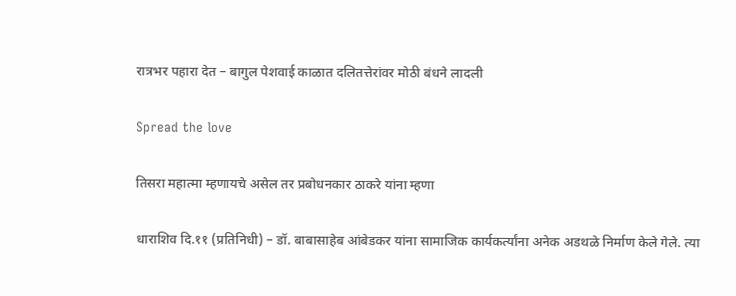रात्रभर पहारा देत – बागुल पेशवाई काळात दलितत्तेरांवर मोठी बंधने लादली

Spread the love

तिसरा महात्मा म्हणायचे असेल तर प्रबोधनकार ठाकरे यांना म्हणा

धाराशिव दि.११ (प्रतिनिधी) – डॉ. बाबासाहेब आंबेडकर यांना सामाजिक कार्यकर्त्यांना अनेक अडथळे निर्माण केले गेले. त्या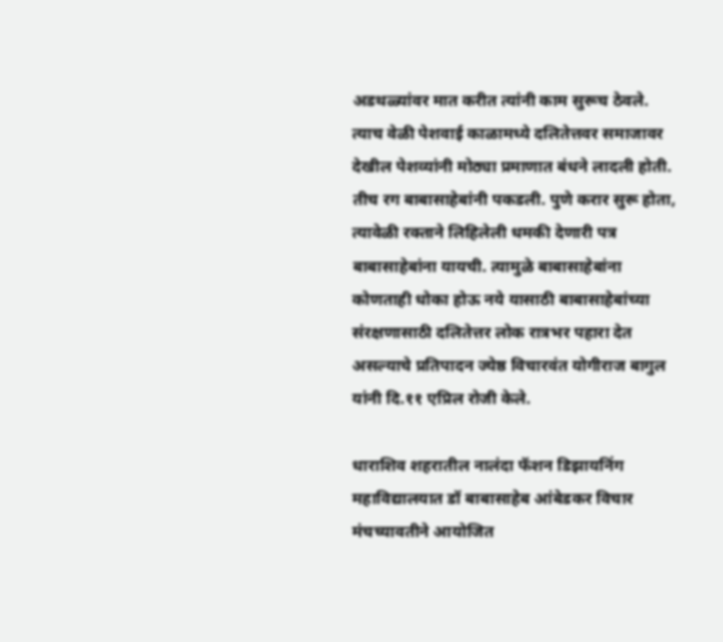अडथळ्यांवर मात करीत त्यांनी काम सुरूच ठेवले. त्याच वेळी पेशवाई काळामध्ये दलितेत्तवर समाजावर देखील पेशव्यांनी मोठ्या प्रमाणात बंधने लादली होती. तीच रग बाबासाहेबांनी पकडली. पुणे करार सुरू होता, त्यावेळी रक्ताने लिहिलेली धमकी देणारी पत्र बाबासाहेबांना यायची. त्यामुळे बाबासाहेबांना कोणताही धोका होऊ नये यासाठी बाबासाहेबांच्या संरक्षणासाठी दलितेत्तर लोक रात्रभर पहारा देत असल्याचे प्रतिपादन ज्येष्ठ विचारवंत योगीराज बागुल यांनी दि.११ एप्रिल रोजी केले.

धाराशिव शहरातील नालंदा फॅशन डिझायनिंग महाविद्यालयात डॉ बाबासाहेब आंबेडकर विचार मंचच्यावतीने आयोजित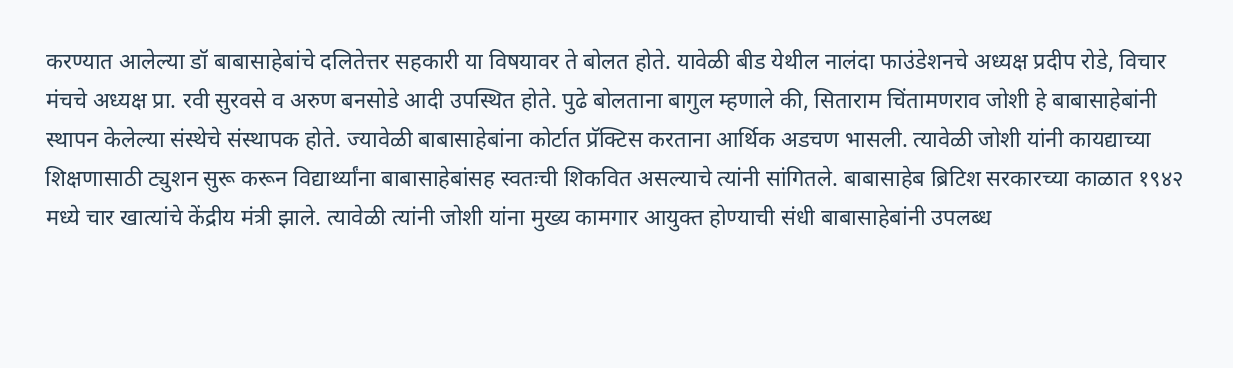करण्यात आलेल्या डॉ बाबासाहेबांचे दलितेत्तर सहकारी या विषयावर ते बोलत होते. यावेळी बीड येथील नालंदा फाउंडेशनचे अध्यक्ष प्रदीप रोडे, विचार मंचचे अध्यक्ष प्रा. रवी सुरवसे व अरुण बनसोडे आदी उपस्थित होते. पुढे बोलताना बागुल म्हणाले की, सिताराम चिंतामणराव जोशी हे बाबासाहेबांनी स्थापन केलेल्या संस्थेचे संस्थापक होते. ज्यावेळी बाबासाहेबांना कोर्टात प्रॅक्टिस करताना आर्थिक अडचण भासली. त्यावेळी जोशी यांनी कायद्याच्या शिक्षणासाठी ट्युशन सुरू करून विद्यार्थ्यांना बाबासाहेबांसह स्वतःची शिकवित असल्याचे त्यांनी सांगितले. बाबासाहेब ब्रिटिश सरकारच्या काळात १९४२ मध्ये चार खात्यांचे केंद्रीय मंत्री झाले. त्यावेळी त्यांनी जोशी यांना मुख्य कामगार आयुक्त होण्याची संधी बाबासाहेबांनी उपलब्ध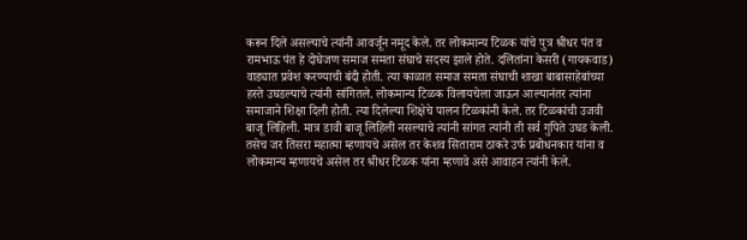करून दिले असल्याचे त्यांनी आवर्जून नमूद केले. तर लोकमान्य टिळक यांचे पुत्र श्रीधर पंत व रामभाऊ पंत हे दोघेजण समाज समता संघाचे सदस्य झाले होते. दलितांना केसरी (गायकवाड) वाड्यात प्रवेश करण्याची बंदी होती. त्या काळात समाज समता संघाची शाखा बाबासाहेबांच्या हस्ते उघडल्याचे त्यांनी सांगितले. लोकमान्य टिळक विलायचेला जाऊन आल्यानंतर त्यांना समाजाने शिक्षा दिली होती. त्या दिलेल्या शिक्षेचे पालन टिळकांनी केले. तर टिळकांची उजवी बाजू लिहिली. मात्र डावी बाजू लिहिली नसल्याचे त्यांनी सांगत त्यांनी ती सर्व गुपिते उघड केली. तसेच जर तिसरा महात्मा म्हणायचे असेल तर केशव सिताराम ठाकरे उर्फ प्रबोधनकार यांना व लोकमान्य म्हणायचे असेल तर श्रीधर टिळक यांना म्हणावे असे आवाहन त्यांनी केले.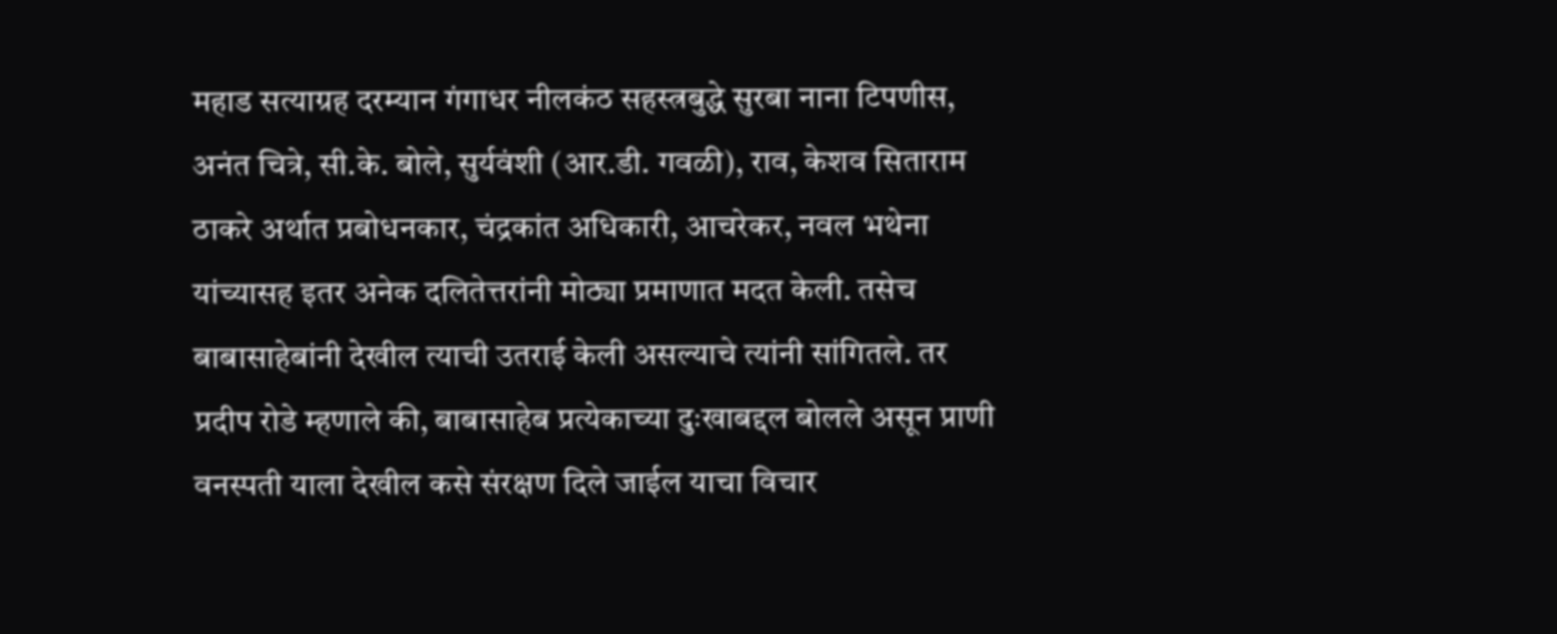महाड सत्याग्रह दरम्यान गंगाधर नीलकंठ सहस्त्रबुद्धे सुरबा नाना टिपणीस, अनंत चित्रे, सी.के. बोले, सुर्यवंशी (आर.डी. गवळी), राव, केशव सिताराम ठाकरे अर्थात प्रबोधनकार, चंद्रकांत अधिकारी, आचरेकर, नवल भथेना यांच्यासह इतर अनेक दलितेत्तरांनी मोठ्या प्रमाणात मदत केली. तसेच बाबासाहेबांनी देखील त्याची उतराई केली असल्याचे त्यांनी सांगितले. तर प्रदीप रोडे म्हणाले की, बाबासाहेब प्रत्येकाच्या दुःखाबद्दल बोलले असून प्राणी वनस्पती याला देखील कसे संरक्षण दिले जाईल याचा विचार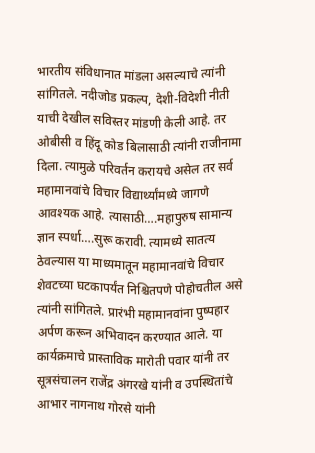भारतीय संविधानात मांडला असल्याचे त्यांनी सांगितले. नदीजोड प्रकल्प, देशी-विदेशी नीती याची देखील सविस्तर मांडणी केली आहे. तर ओबीसी व हिंदू कोड बिलासाठी त्यांनी राजीनामा दिला. त्यामुळे परिवर्तन करायचे असेल तर सर्व महामानवांचे विचार विद्यार्थ्यांमध्ये जागणे आवश्यक आहे. त्यासाठी….महापुरुष सामान्य ज्ञान स्पर्धा….सुरू करावी. त्यामध्ये सातत्य ठेवल्यास या माध्यमातून महामानवांचे विचार शेवटच्या घटकापर्यंत निश्चितपणे पोहोचतील असे त्यांनी सांगितले. प्रारंभी महामानवांना पुष्पहार अर्पण करून अभिवादन करण्यात आले. या कार्यक्रमाचे प्रास्ताविक मारोती पवार यांनी तर सूत्रसंचालन राजेंद्र अंगरखे यांनी व उपस्थितांचे आभार नागनाथ गोरसे यांनी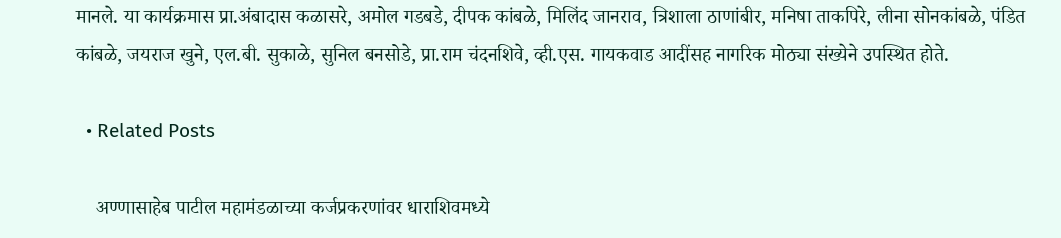मानले. या कार्यक्रमास प्रा.अंबादास कळासरे, अमोल गडबडे, दीपक कांबळे, मिलिंद जानराव, त्रिशाला ठाणांबीर, मनिषा ताकपिरे, लीना सोनकांबळे, पंडित कांबळे, जयराज खुने, एल.बी. सुकाळे, सुनिल बनसोडे, प्रा.राम चंदनशिवे, व्ही.एस. गायकवाड आदींसह नागरिक मोठ्या संख्येने उपस्थित होते.

  • Related Posts

    अण्णासाहेब पाटील महामंडळाच्या कर्जप्रकरणांवर धाराशिवमध्ये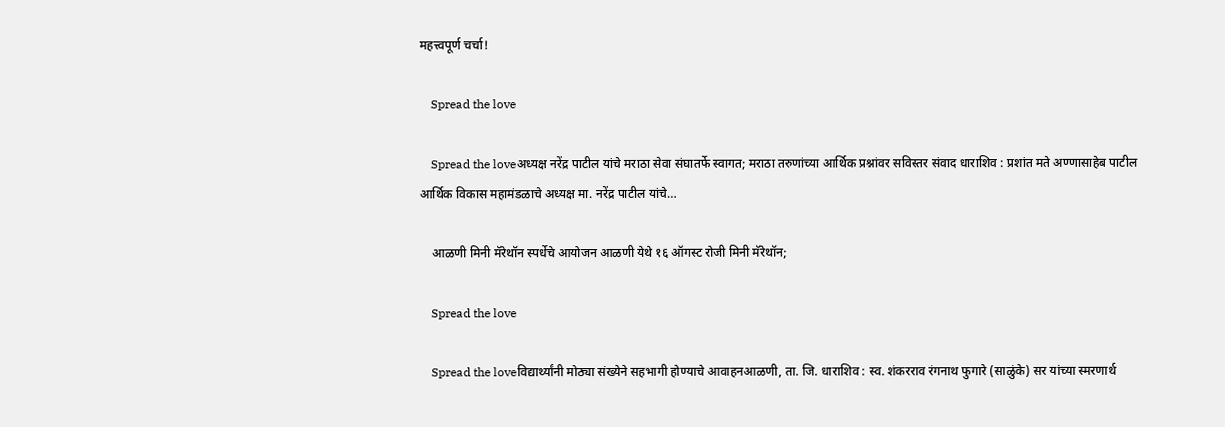महत्त्वपूर्ण चर्चा!

    Spread the love

    Spread the loveअध्यक्ष नरेंद्र पाटील यांचे मराठा सेवा संघातर्फे स्वागत; मराठा तरुणांच्या आर्थिक प्रश्नांवर सविस्तर संवाद धाराशिव : प्रशांत मते अण्णासाहेब पाटील आर्थिक विकास महामंडळाचे अध्यक्ष मा. नरेंद्र पाटील यांचे…

    आळणी मिनी मॅरेथॉन स्पर्धेचे आयोजन आळणी येथे १६ ऑगस्ट रोजी मिनी मॅरेथॉन;

    Spread the love

    Spread the loveविद्यार्थ्यांनी मोठ्या संख्येने सहभागी होण्याचे आवाहनआळणी, ता. जि. धाराशिव : स्व. शंकरराव रंगनाथ फुगारे (साळुंके) सर यांच्या स्मरणार्थ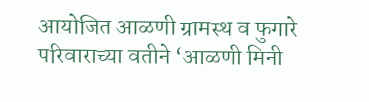आयोजित आळणी ग्रामस्थ व फुगारे परिवाराच्या वतीने ‘आळणी मिनी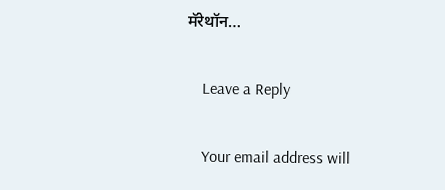मॅरेथॉन…

    Leave a Reply

    Your email address will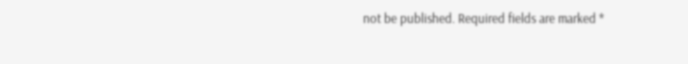not be published. Required fields are marked *